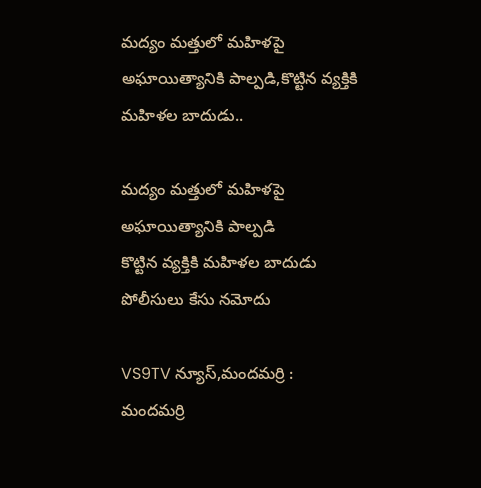మద్యం మత్తులో మహిళపై అఘాయిత్యానికి పాల్పడి,కొట్టిన వ్యక్తికి మహిళల బాదుడు..

మద్యం మత్తులో మహిళపై అఘాయిత్యానికి పాల్పడి
కొట్టిన వ్యక్తికి మహిళల బాదుడు
పోలీసులు కేసు నమోదు

VS9TV న్యూస్,మందమర్రి :
మందమర్రి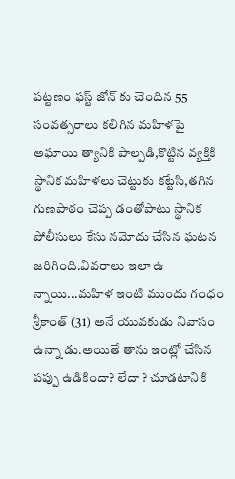పట్టణం ఫస్ట్ జోన్ కు చెందిన 55 సంవత్సరాలు కలిగిన మహిళపై అఘాయి త్యానికి పాల్పడి,కొట్టిన వ్యక్తికి స్థానిక మహిళలు చెట్టుకు కట్టేసి,తగిన గుణపాఠం చెప్ప డంతోపాటు స్థానిక పోలీసులు కేసు నమోదు చేసిన ఘటన జరిగింది.వివరాలు ఇలా ఉ న్నాయి...మహిళ ఇంటి ముందు గంధం శ్రీకాంత్ (31) అనే యువకుడు నివాసం ఉన్నా డు.అయితే తాను ఇంట్లో చేసిన పప్పు ఉడికిందా? లేదా ? చూడటానికి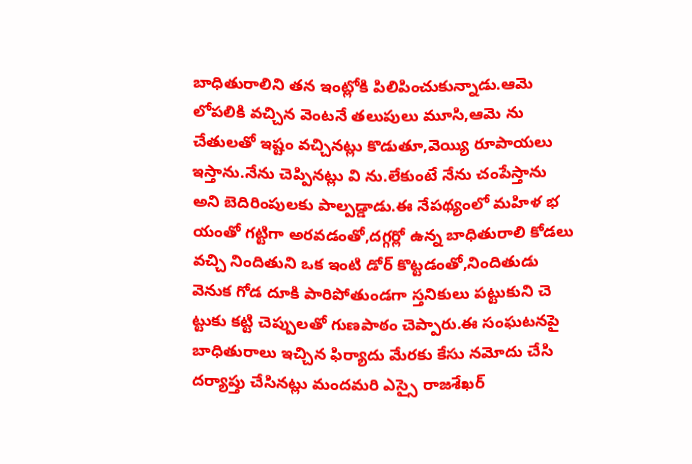బాధితురాలిని తన ఇంట్లోకి పిలిపించుకున్నాడు.ఆమె లోపలికి వచ్చిన వెంటనే తలుపులు మూసి,ఆమె ను చేతులతో ఇష్టం వచ్చినట్లు కొడుతూ,వెయ్యి రూపాయలు ఇస్తాను.నేను చెప్పినట్లు వి ను.లేకుంటే నేను చంపేస్తాను అని బెదిరింపులకు పాల్పడ్డాడు.ఈ నేపథ్యంలో మహిళ భ యంతో గట్టిగా అరవడంతో,దగ్గర్లో ఉన్న బాధితురాలి కోడలు వచ్చి నిందితుని ఒక ఇంటి డోర్ కొట్టడంతో,నిందితుడు వెనుక గోడ దూకి పారిపోతుండగా స్తనికులు పట్టుకుని చె ట్టుకు కట్టి చెప్పులతో గుణపాఠం చెప్పారు.ఈ సంఘటనపై బాధితురాలు ఇచ్చిన ఫిర్యాదు మేరకు కేసు నమోదు చేసి దర్యాప్తు చేసినట్లు మందమరి ఎస్సై రాజశేఖర్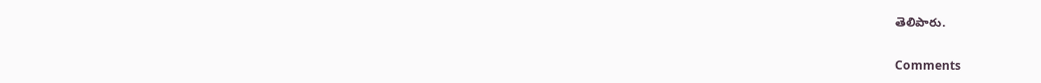తెలిపారు.

Comments